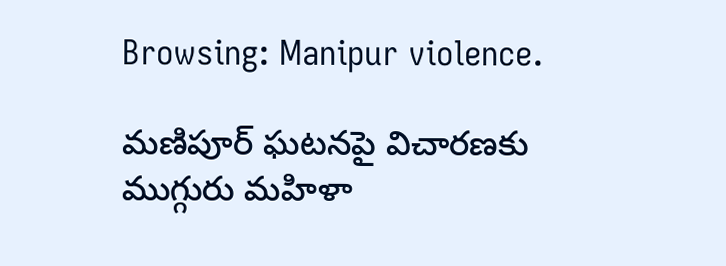Browsing: Manipur violence.

మణిపూర్‌ ఘటనపై విచారణకు ముగ్గురు మహిళా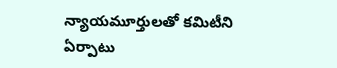న్యాయమూర్తులతో కమిటీని ఏర్పాటు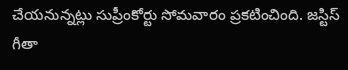చేయనున్నట్లు సుప్రీంకోర్టు సోమవారం ప్రకటించింది. జస్టిస్‌ గీతా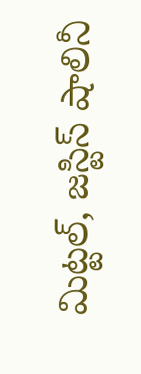మిట్టల్‌, జస్టిస్‌ షాలినీ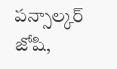పన్సాల్కర్‌ జోషి,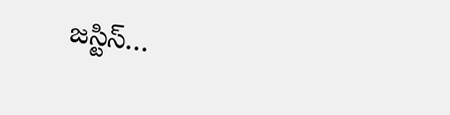జస్టిస్‌…